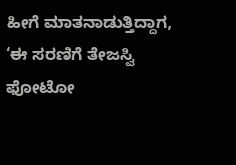ಹೀಗೆ ಮಾತನಾಡುತ್ತಿದ್ದಾಗ, ‘ಈ ಸರಣಿಗೆ ತೇಜಸ್ವಿ ಫೋಟೋ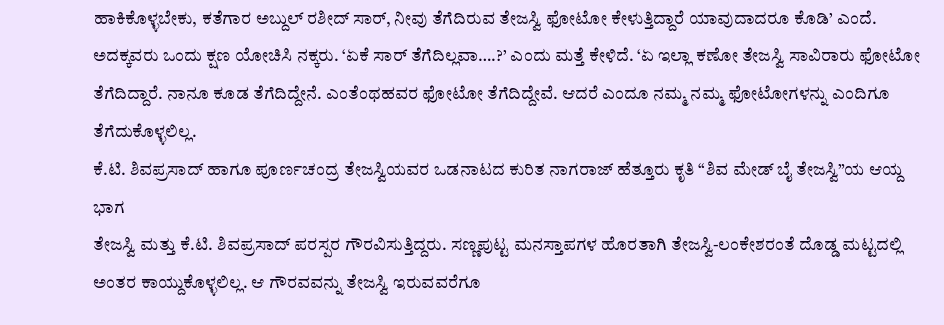ಹಾಕಿಕೊಳ್ಳಬೇಕು, ಕತೆಗಾರ ಅಬ್ದುಲ್ ರಶೀದ್ ಸಾರ್, ನೀವು ತೆಗೆದಿರುವ ತೇಜಸ್ವಿ ಫೋಟೋ ಕೇಳುತ್ತಿದ್ದಾರೆ ಯಾವುದಾದರೂ ಕೊಡಿ’ ಎಂದೆ. ಅದಕ್ಕವರು ಒಂದು ಕ್ಷಣ ಯೋಚಿಸಿ ನಕ್ಕರು. ‘ಏಕೆ ಸಾರ್ ತೆಗೆದಿಲ್ಲವಾ….?’ ಎಂದು ಮತ್ತೆ ಕೇಳಿದೆ. ‘ಏ ಇಲ್ಲಾ ಕಣೋ ತೇಜಸ್ವಿ ಸಾವಿರಾರು ಫೋಟೋ ತೆಗೆದಿದ್ದಾರೆ. ನಾನೂ ಕೂಡ ತೆಗೆದಿದ್ದೇನೆ. ಎಂತೆಂಥಹವರ ಫೋಟೋ ತೆಗೆದಿದ್ದೇವೆ. ಆದರೆ ಎಂದೂ ನಮ್ಮ ನಮ್ಮ ಫೋಟೋಗಳನ್ನು ಎಂದಿಗೂ ತೆಗೆದುಕೊಳ್ಳಲಿಲ್ಲ.
ಕೆ.ಟಿ. ಶಿವಪ್ರಸಾದ್ ಹಾಗೂ ಪೂರ್ಣಚಂದ್ರ ತೇಜಸ್ವಿಯವರ ಒಡನಾಟದ ಕುರಿತ ನಾಗರಾಜ್ ಹೆತ್ತೂರು ಕೃತಿ “ಶಿವ ಮೇಡ್ ಬೈ ತೇಜಸ್ವಿ”ಯ ಆಯ್ದ ಭಾಗ
ತೇಜಸ್ವಿ ಮತ್ತು ಕೆ.ಟಿ. ಶಿವಪ್ರಸಾದ್ ಪರಸ್ಪರ ಗೌರವಿಸುತ್ತಿದ್ದರು. ಸಣ್ಣಪುಟ್ಟ ಮನಸ್ತಾಪಗಳ ಹೊರತಾಗಿ ತೇಜಸ್ವಿ-ಲಂಕೇಶರಂತೆ ದೊಡ್ಡ ಮಟ್ಟದಲ್ಲಿ ಅಂತರ ಕಾಯ್ದುಕೊಳ್ಳಲಿಲ್ಲ. ಆ ಗೌರವವನ್ನು ತೇಜಸ್ವಿ ಇರುವವರೆಗೂ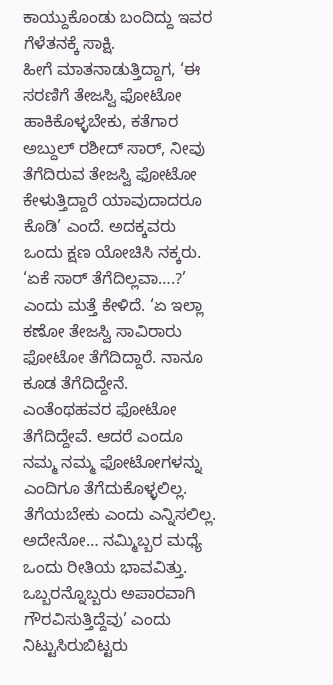ಕಾಯ್ದುಕೊಂಡು ಬಂದಿದ್ದು ಇವರ ಗೆಳೆತನಕ್ಕೆ ಸಾಕ್ಷಿ.
ಹೀಗೆ ಮಾತನಾಡುತ್ತಿದ್ದಾಗ, ‘ಈ ಸರಣಿಗೆ ತೇಜಸ್ವಿ ಫೋಟೋ ಹಾಕಿಕೊಳ್ಳಬೇಕು, ಕತೆಗಾರ ಅಬ್ದುಲ್ ರಶೀದ್ ಸಾರ್, ನೀವು ತೆಗೆದಿರುವ ತೇಜಸ್ವಿ ಫೋಟೋ ಕೇಳುತ್ತಿದ್ದಾರೆ ಯಾವುದಾದರೂ ಕೊಡಿ’ ಎಂದೆ. ಅದಕ್ಕವರು ಒಂದು ಕ್ಷಣ ಯೋಚಿಸಿ ನಕ್ಕರು. ‘ಏಕೆ ಸಾರ್ ತೆಗೆದಿಲ್ಲವಾ….?’ ಎಂದು ಮತ್ತೆ ಕೇಳಿದೆ. ‘ಏ ಇಲ್ಲಾ ಕಣೋ ತೇಜಸ್ವಿ ಸಾವಿರಾರು ಫೋಟೋ ತೆಗೆದಿದ್ದಾರೆ. ನಾನೂ ಕೂಡ ತೆಗೆದಿದ್ದೇನೆ. ಎಂತೆಂಥಹವರ ಫೋಟೋ ತೆಗೆದಿದ್ದೇವೆ. ಆದರೆ ಎಂದೂ ನಮ್ಮ ನಮ್ಮ ಫೋಟೋಗಳನ್ನು ಎಂದಿಗೂ ತೆಗೆದುಕೊಳ್ಳಲಿಲ್ಲ. ತೆಗೆಯಬೇಕು ಎಂದು ಎನ್ನಿಸಲಿಲ್ಲ. ಅದೇನೋ… ನಮ್ಮಿಬ್ಬರ ಮಧ್ಯೆ ಒಂದು ರೀತಿಯ ಭಾವವಿತ್ತು. ಒಬ್ಬರನ್ನೊಬ್ಬರು ಅಪಾರವಾಗಿ ಗೌರವಿಸುತ್ತಿದ್ದೆವು’ ಎಂದು ನಿಟ್ಟುಸಿರುಬಿಟ್ಟರು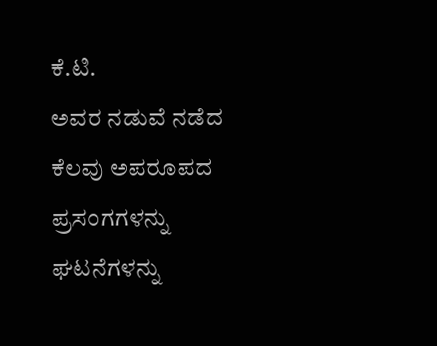ಕೆ.ಟಿ.
ಅವರ ನಡುವೆ ನಡೆದ ಕೆಲವು ಅಪರೂಪದ ಪ್ರಸಂಗಗಳನ್ನು ಘಟನೆಗಳನ್ನು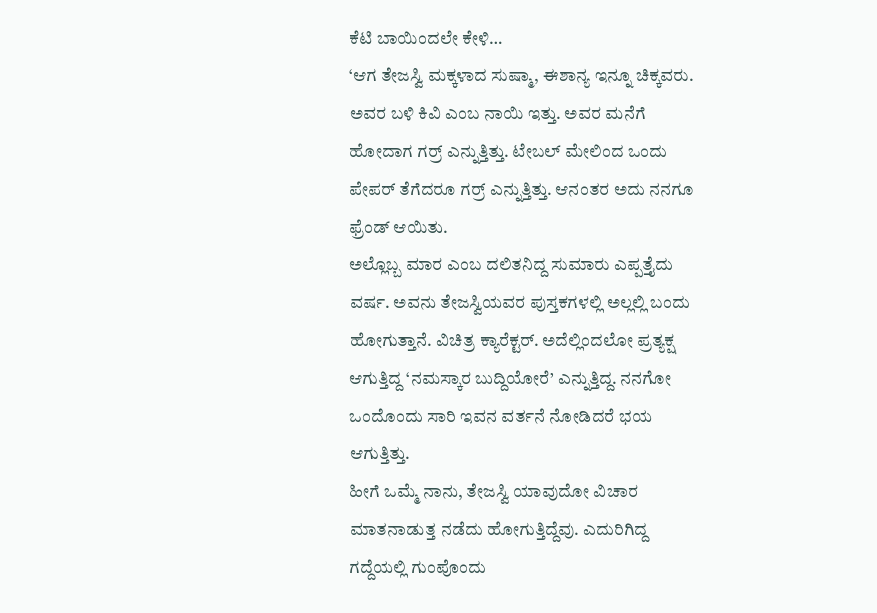ಕೆಟಿ ಬಾಯಿಂದಲೇ ಕೇಳಿ…
‘ಆಗ ತೇಜಸ್ವಿ ಮಕ್ಕಳಾದ ಸುಷ್ಮಾ, ಈಶಾನ್ಯ ಇನ್ನೂ ಚಿಕ್ಕವರು. ಅವರ ಬಳಿ ಕಿವಿ ಎಂಬ ನಾಯಿ ಇತ್ತು. ಅವರ ಮನೆಗೆ ಹೋದಾಗ ಗರ್ರ್ ಎನ್ನುತ್ತಿತ್ತು. ಟೇಬಲ್ ಮೇಲಿಂದ ಒಂದು ಪೇಪರ್ ತೆಗೆದರೂ ಗರ್ರ್ ಎನ್ನುತ್ತಿತ್ತು. ಆನಂತರ ಅದು ನನಗೂ ಫ್ರೆಂಡ್ ಆಯಿತು.
ಅಲ್ಲೊಬ್ಬ ಮಾರ ಎಂಬ ದಲಿತನಿದ್ದ ಸುಮಾರು ಎಪ್ಪತ್ತೈದು ವರ್ಷ. ಅವನು ತೇಜಸ್ವಿಯವರ ಪುಸ್ತಕಗಳಲ್ಲಿ ಅಲ್ಲಲ್ಲಿ ಬಂದು ಹೋಗುತ್ತಾನೆ. ವಿಚಿತ್ರ ಕ್ಯಾರೆಕ್ಟರ್. ಅದೆಲ್ಲಿಂದಲೋ ಪ್ರತ್ಯಕ್ಷ ಆಗುತ್ತಿದ್ದ ‘ನಮಸ್ಕಾರ ಬುದ್ದಿಯೋರೆ’ ಎನ್ನುತ್ತಿದ್ದ. ನನಗೋ ಒಂದೊಂದು ಸಾರಿ ಇವನ ವರ್ತನೆ ನೋಡಿದರೆ ಭಯ ಆಗುತ್ತಿತ್ತು.
ಹೀಗೆ ಒಮ್ಮೆ ನಾನು, ತೇಜಸ್ವಿ ಯಾವುದೋ ವಿಚಾರ ಮಾತನಾಡುತ್ತ ನಡೆದು ಹೋಗುತ್ತಿದ್ದೆವು. ಎದುರಿಗಿದ್ದ ಗದ್ದೆಯಲ್ಲಿ ಗುಂಪೊಂದು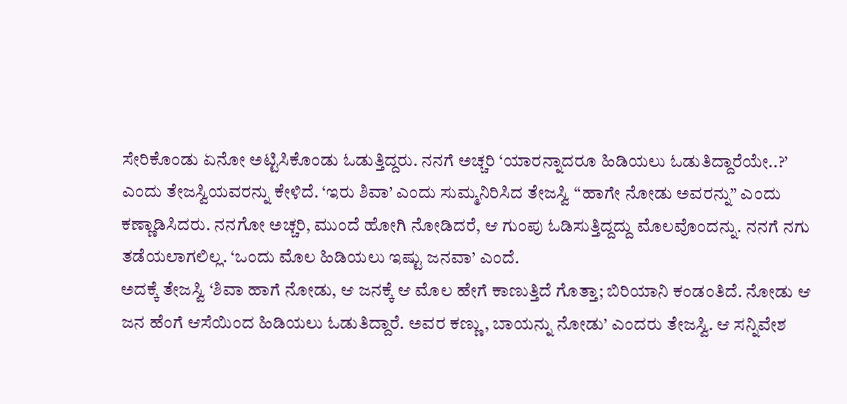ಸೇರಿಕೊಂಡು ಏನೋ ಅಟ್ಟಿಸಿಕೊಂಡು ಓಡುತ್ತಿದ್ದರು. ನನಗೆ ಅಚ್ಚರಿ ‘ಯಾರನ್ನಾದರೂ ಹಿಡಿಯಲು ಓಡುತಿದ್ದಾರೆಯೇ..?’ ಎಂದು ತೇಜಸ್ವಿಯವರನ್ನು ಕೇಳಿದೆ. ‘ಇರು ಶಿವಾ’ ಎಂದು ಸುಮ್ಮನಿರಿಸಿದ ತೇಜಸ್ವಿ “ಹಾಗೇ ನೋಡು ಅವರನ್ನು” ಎಂದು ಕಣ್ಣಾಡಿಸಿದರು. ನನಗೋ ಅಚ್ಚರಿ, ಮುಂದೆ ಹೋಗಿ ನೋಡಿದರೆ, ಆ ಗುಂಪು ಓಡಿಸುತ್ತಿದ್ದದ್ದು ಮೊಲವೊಂದನ್ನು. ನನಗೆ ನಗು ತಡೆಯಲಾಗಲಿಲ್ಲ. ‘ಒಂದು ಮೊಲ ಹಿಡಿಯಲು ಇಷ್ಟು ಜನವಾ’ ಎಂದೆ.
ಅದಕ್ಕೆ ತೇಜಸ್ವಿ ‘ಶಿವಾ ಹಾಗೆ ನೋಡು, ಆ ಜನಕ್ಕೆ ಆ ಮೊಲ ಹೇಗೆ ಕಾಣುತ್ತಿದೆ ಗೊತ್ತಾ; ಬಿರಿಯಾನಿ ಕಂಡಂತಿದೆ. ನೋಡು ಆ ಜನ ಹೆಂಗೆ ಆಸೆಯಿಂದ ಹಿಡಿಯಲು ಓಡುತಿದ್ದಾರೆ. ಅವರ ಕಣ್ಣು, ಬಾಯನ್ನು ನೋಡು’ ಎಂದರು ತೇಜಸ್ವಿ. ಆ ಸನ್ನಿವೇಶ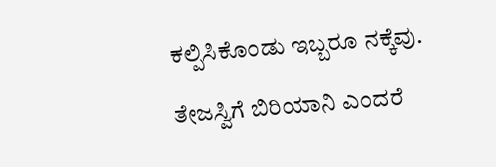ಕಲ್ಪಿಸಿಕೊಂಡು ಇಬ್ಬರೂ ನಕ್ಕೆವು.

ತೇಜಸ್ವಿಗೆ ಬಿರಿಯಾನಿ ಎಂದರೆ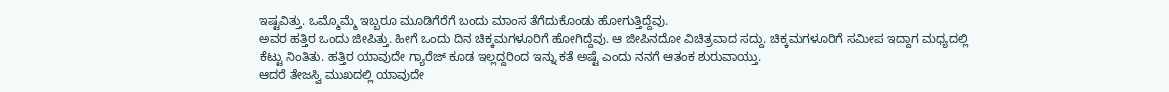ಇಷ್ಟವಿತ್ತು. ಒಮ್ಮೊಮ್ಮೆ ಇಬ್ಬರೂ ಮೂಡಿಗೆರೆಗೆ ಬಂದು ಮಾಂಸ ತೆಗೆದುಕೊಂಡು ಹೋಗುತ್ತಿದ್ದೆವು.
ಅವರ ಹತ್ತಿರ ಒಂದು ಜೀಪಿತ್ತು. ಹೀಗೆ ಒಂದು ದಿನ ಚಿಕ್ಕಮಗಳೂರಿಗೆ ಹೋಗಿದ್ದೆವು. ಆ ಜೀಪಿನದೋ ವಿಚಿತ್ರವಾದ ಸದ್ದು. ಚಿಕ್ಕಮಗಳೂರಿಗೆ ಸಮೀಪ ಇದ್ದಾಗ ಮಧ್ಯದಲ್ಲಿ ಕೆಟ್ಟು ನಿಂತಿತು. ಹತ್ತಿರ ಯಾವುದೇ ಗ್ಯಾರೆಜ್ ಕೂಡ ಇಲ್ಲದ್ದರಿಂದ ಇನ್ನು ಕತೆ ಅಷ್ಟೆ ಎಂದು ನನಗೆ ಆತಂಕ ಶುರುವಾಯ್ತು.
ಆದರೆ ತೇಜಸ್ವಿ ಮುಖದಲ್ಲಿ ಯಾವುದೇ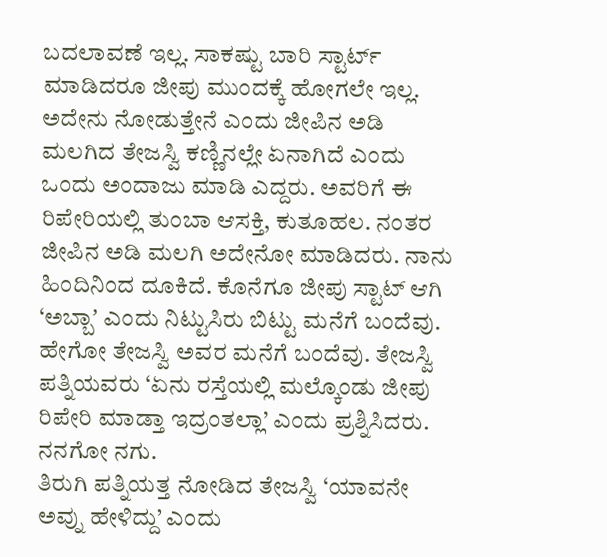ಬದಲಾವಣೆ ಇಲ್ಲ. ಸಾಕಷ್ಟು ಬಾರಿ ಸ್ಟಾರ್ಟ್ ಮಾಡಿದರೂ ಜೀಪು ಮುಂದಕ್ಕೆ ಹೋಗಲೇ ಇಲ್ಲ.
ಅದೇನು ನೋಡುತ್ತೇನೆ ಎಂದು ಜೀಪಿನ ಅಡಿ ಮಲಗಿದ ತೇಜಸ್ವಿ ಕಣ್ಣಿನಲ್ಲೇ ಏನಾಗಿದೆ ಎಂದು ಒಂದು ಅಂದಾಜು ಮಾಡಿ ಎದ್ದರು. ಅವರಿಗೆ ಈ ರಿಪೇರಿಯಲ್ಲಿ ತುಂಬಾ ಆಸಕ್ತಿ, ಕುತೂಹಲ. ನಂತರ ಜೀಪಿನ ಅಡಿ ಮಲಗಿ ಅದೇನೋ ಮಾಡಿದರು. ನಾನು ಹಿಂದಿನಿಂದ ದೂಕಿದೆ. ಕೊನೆಗೂ ಜೀಪು ಸ್ಟಾಟ್ ಆಗಿ ‘ಅಬ್ಬಾʼ ಎಂದು ನಿಟ್ಟುಸಿರು ಬಿಟ್ಟು ಮನೆಗೆ ಬಂದೆವು.
ಹೇಗೋ ತೇಜಸ್ವಿ ಅವರ ಮನೆಗೆ ಬಂದೆವು. ತೇಜಸ್ವಿ ಪತ್ನಿಯವರು ‘ಏನು ರಸ್ತೆಯಲ್ಲಿ ಮಲ್ಕೊಂಡು ಜೀಪು ರಿಪೇರಿ ಮಾಡ್ತಾ ಇದ್ರಂತಲ್ಲಾ’ ಎಂದು ಪ್ರಶ್ನಿಸಿದರು. ನನಗೋ ನಗು.
ತಿರುಗಿ ಪತ್ನಿಯತ್ತ ನೋಡಿದ ತೇಜಸ್ವಿ ‘ಯಾವನೇ ಅವ್ನು ಹೇಳಿದ್ದು’ ಎಂದು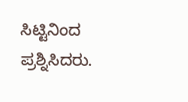ಸಿಟ್ಟಿನಿಂದ ಪ್ರಶ್ನಿಸಿದರು.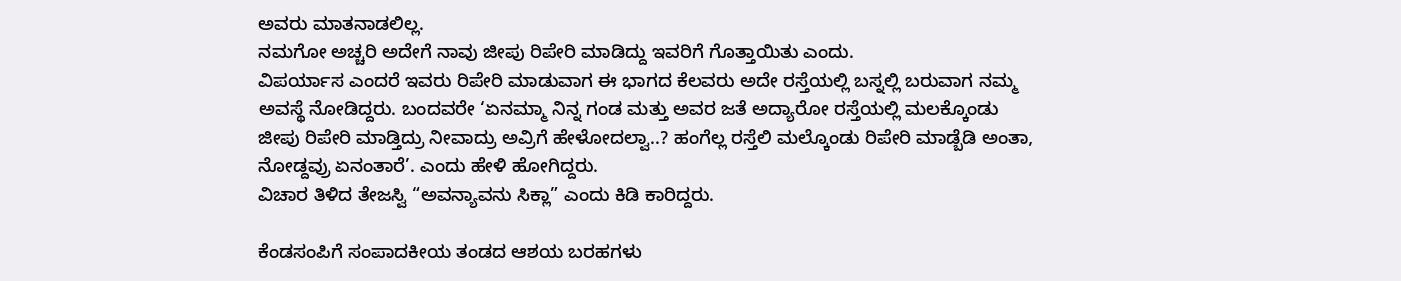ಅವರು ಮಾತನಾಡಲಿಲ್ಲ.
ನಮಗೋ ಅಚ್ಚರಿ ಅದೇಗೆ ನಾವು ಜೀಪು ರಿಪೇರಿ ಮಾಡಿದ್ದು ಇವರಿಗೆ ಗೊತ್ತಾಯಿತು ಎಂದು.
ವಿಪರ್ಯಾಸ ಎಂದರೆ ಇವರು ರಿಪೇರಿ ಮಾಡುವಾಗ ಈ ಭಾಗದ ಕೆಲವರು ಅದೇ ರಸ್ತೆಯಲ್ಲಿ ಬಸ್ನಲ್ಲಿ ಬರುವಾಗ ನಮ್ಮ ಅವಸ್ಥೆ ನೋಡಿದ್ದರು. ಬಂದವರೇ ‘ಏನಮ್ಮಾ ನಿನ್ನ ಗಂಡ ಮತ್ತು ಅವರ ಜತೆ ಅದ್ಯಾರೋ ರಸ್ತೆಯಲ್ಲಿ ಮಲಕ್ಕೊಂಡು ಜೀಪು ರಿಪೇರಿ ಮಾಡ್ತಿದ್ರು ನೀವಾದ್ರು ಅವ್ರಿಗೆ ಹೇಳೋದಲ್ವಾ..? ಹಂಗೆಲ್ಲ ರಸ್ತೆಲಿ ಮಲ್ಕೊಂಡು ರಿಪೇರಿ ಮಾಡ್ಬೆಡಿ ಅಂತಾ, ನೋಡ್ದವ್ರು ಏನಂತಾರೆ’. ಎಂದು ಹೇಳಿ ಹೋಗಿದ್ದರು.
ವಿಚಾರ ತಿಳಿದ ತೇಜಸ್ವಿ “ಅವನ್ಯಾವನು ಸಿಕ್ಲಾ” ಎಂದು ಕಿಡಿ ಕಾರಿದ್ದರು.

ಕೆಂಡಸಂಪಿಗೆ ಸಂಪಾದಕೀಯ ತಂಡದ ಆಶಯ ಬರಹಗಳು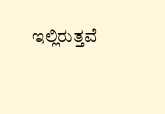ಇಲ್ಲಿರುತ್ತವೆ